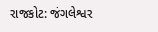રાજકોટ: જંગલેશ્વર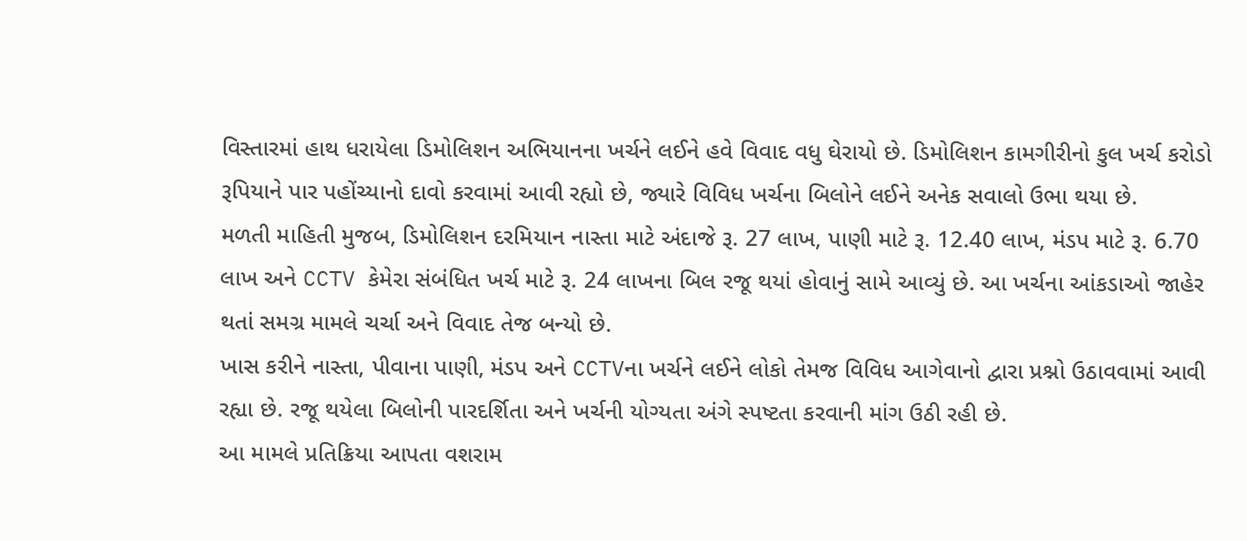વિસ્તારમાં હાથ ધરાયેલા ડિમોલિશન અભિયાનના ખર્ચને લઈને હવે વિવાદ વધુ ઘેરાયો છે. ડિમોલિશન કામગીરીનો કુલ ખર્ચ કરોડો રૂપિયાને પાર પહોંચ્યાનો દાવો કરવામાં આવી રહ્યો છે, જ્યારે વિવિધ ખર્ચના બિલોને લઈને અનેક સવાલો ઉભા થયા છે.
મળતી માહિતી મુજબ, ડિમોલિશન દરમિયાન નાસ્તા માટે અંદાજે રૂ. 27 લાખ, પાણી માટે રૂ. 12.40 લાખ, મંડપ માટે રૂ. 6.70 લાખ અને CCTV કેમેરા સંબંધિત ખર્ચ માટે રૂ. 24 લાખના બિલ રજૂ થયાં હોવાનું સામે આવ્યું છે. આ ખર્ચના આંકડાઓ જાહેર થતાં સમગ્ર મામલે ચર્ચા અને વિવાદ તેજ બન્યો છે.
ખાસ કરીને નાસ્તા, પીવાના પાણી, મંડપ અને CCTVના ખર્ચને લઈને લોકો તેમજ વિવિધ આગેવાનો દ્વારા પ્રશ્નો ઉઠાવવામાં આવી રહ્યા છે. રજૂ થયેલા બિલોની પારદર્શિતા અને ખર્ચની યોગ્યતા અંગે સ્પષ્ટતા કરવાની માંગ ઉઠી રહી છે.
આ મામલે પ્રતિક્રિયા આપતા વશરામ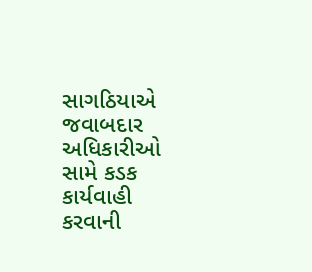સાગઠિયાએ જવાબદાર અધિકારીઓ સામે કડક કાર્યવાહી કરવાની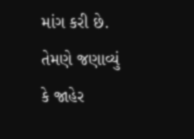માંગ કરી છે. તેમણે જણાવ્યું કે જાહેર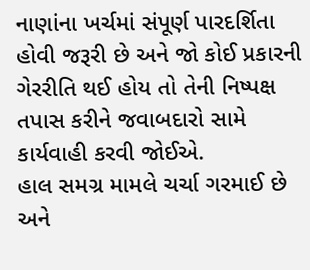નાણાંના ખર્ચમાં સંપૂર્ણ પારદર્શિતા હોવી જરૂરી છે અને જો કોઈ પ્રકારની ગેરરીતિ થઈ હોય તો તેની નિષ્પક્ષ તપાસ કરીને જવાબદારો સામે કાર્યવાહી કરવી જોઈએ.
હાલ સમગ્ર મામલે ચર્ચા ગરમાઈ છે અને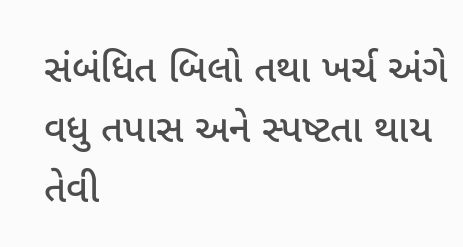સંબંધિત બિલો તથા ખર્ચ અંગે વધુ તપાસ અને સ્પષ્ટતા થાય તેવી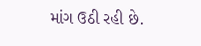માંગ ઉઠી રહી છે.